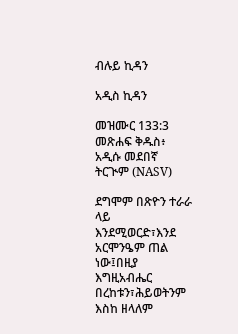ብሉይ ኪዳን

አዲስ ኪዳን

መዝሙር 133:3 መጽሐፍ ቅዱስ፥ አዲሱ መደበኛ ትርጒም (NASV)

ደግሞም በጽዮን ተራራ ላይ እንደሚወርድ፣እንደ አርሞንዔም ጠል ነው፤በዚያ እግዚአብሔር በረከቱን፣ሕይወትንም እስከ ዘላለም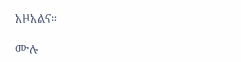አዞአልና።

ሙሉ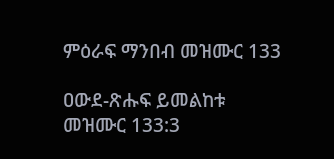ምዕራፍ ማንበብ መዝሙር 133

ዐውደ-ጽሑፍ ይመልከቱ መዝሙር 133:3